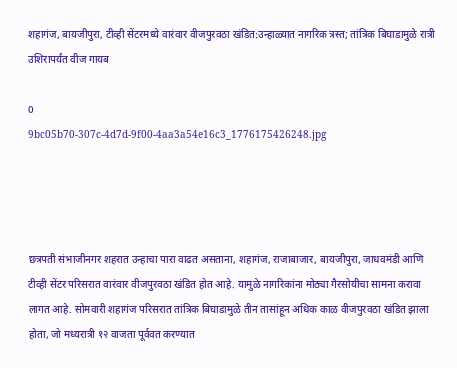शहागंज, बायजीपुरा, टीव्ही सेंटरमध्ये वारंवार वीजपुरवठा खंडित:उन्हाळ्यात नागरिक त्रस्त; तांत्रिक बिघाडामुळे रात्री उशिरापर्यंत वीज गायब

0
9bc05b70-307c-4d7d-9f00-4aa3a54e16c3_1776175426248.jpg




छत्रपती संभाजीनगर शहरात उन्हाचा पारा वाढत असताना, शहागंज, राजाबाजार, बायजीपुरा, जाधवमंडी आणि टीव्ही सेंटर परिसरात वारंवार वीजपुरवठा खंडित होत आहे. यामुळे नागरिकांना मोठ्या गैरसोयीचा सामना करावा लागत आहे. सोमवारी शहागंज परिसरात तांत्रिक बिघाडामुळे तीन तासांहून अधिक काळ वीजपुरवठा खंडित झाला होता, जो मध्यरात्री १२ वाजता पूर्ववत करण्यात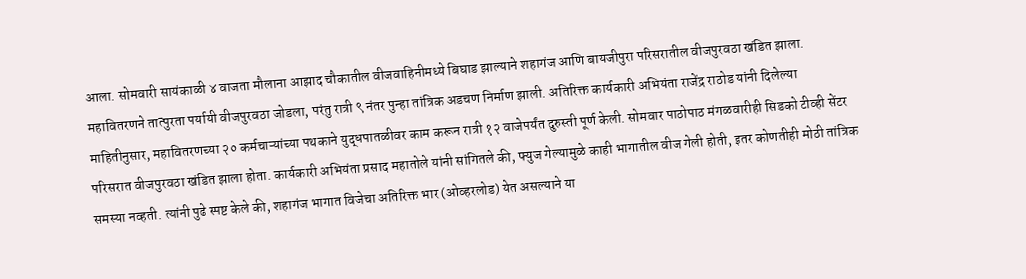आला. सोमवारी सायंकाळी ४ वाजता मौलाना आझाद चौकातील वीजवाहिनीमध्ये बिघाड झाल्याने शहागंज आणि बायजीपुरा परिसरातील वीजपुरवठा खंडित झाला. महावितरणने तात्पुरता पर्यायी वीजपुरवठा जोडला, परंतु रात्री ९ नंतर पुन्हा तांत्रिक अडचण निर्माण झाली. अतिरिक्त कार्यकारी अभियंता राजेंद्र राठोड यांनी दिलेल्या माहितीनुसार, महावितरणच्या २० कर्मचाऱ्यांच्या पथकाने युद्धपातळीवर काम करून रात्री १२ वाजेपर्यंत दुरुस्ती पूर्ण केली. सोमवार पाठोपाठ मंगळवारीही सिडको टीव्ही सेंटर परिसरात वीजपुरवठा खंडित झाला होता. कार्यकारी अभियंता प्रसाद महातोले यांनी सांगितले की, फ्युज गेल्यामुळे काही भागातील वीज गेली होती, इतर कोणतीही मोठी तांत्रिक समस्या नव्हती. त्यांनी पुढे स्पष्ट केले की, शहागंज भागात विजेचा अतिरिक्त भार (ओव्हरलोड) येत असल्याने या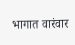भागात वारंवार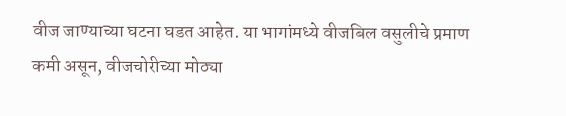वीज जाण्याच्या घटना घडत आहेत. या भागांमध्ये वीजबिल वसुलीचे प्रमाण कमी असून, वीजचोरीच्या मोठ्या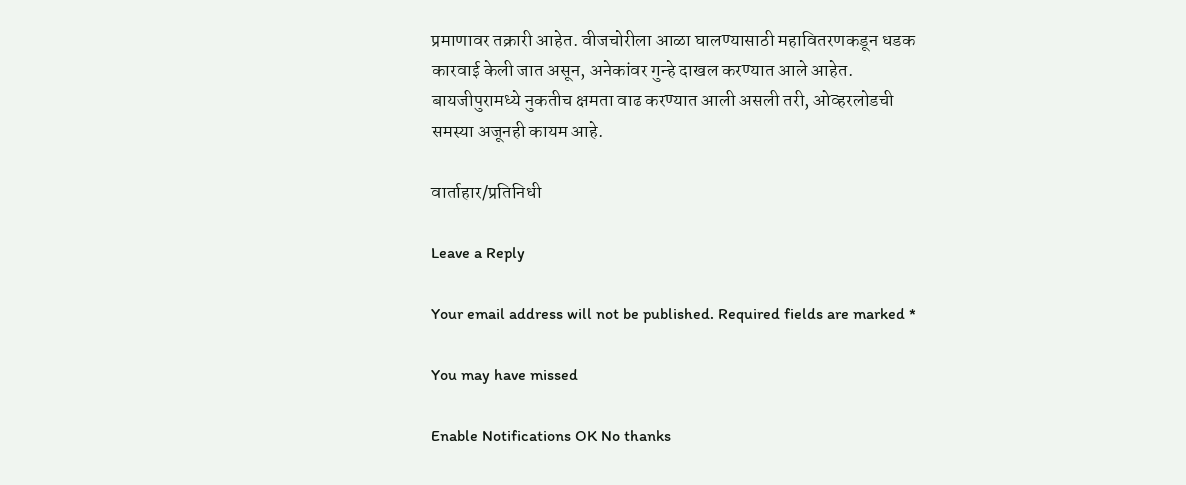प्रमाणावर तक्रारी आहेत. वीजचोरीला आळा घालण्यासाठी महावितरणकडून धडक कारवाई केली जात असून, अनेकांवर गुन्हे दाखल करण्यात आले आहेत. बायजीपुरामध्ये नुकतीच क्षमता वाढ करण्यात आली असली तरी, ओव्हरलोडची समस्या अजूनही कायम आहे.

वार्ताहार/प्रतिनिधी

Leave a Reply

Your email address will not be published. Required fields are marked *

You may have missed

Enable Notifications OK No thanks